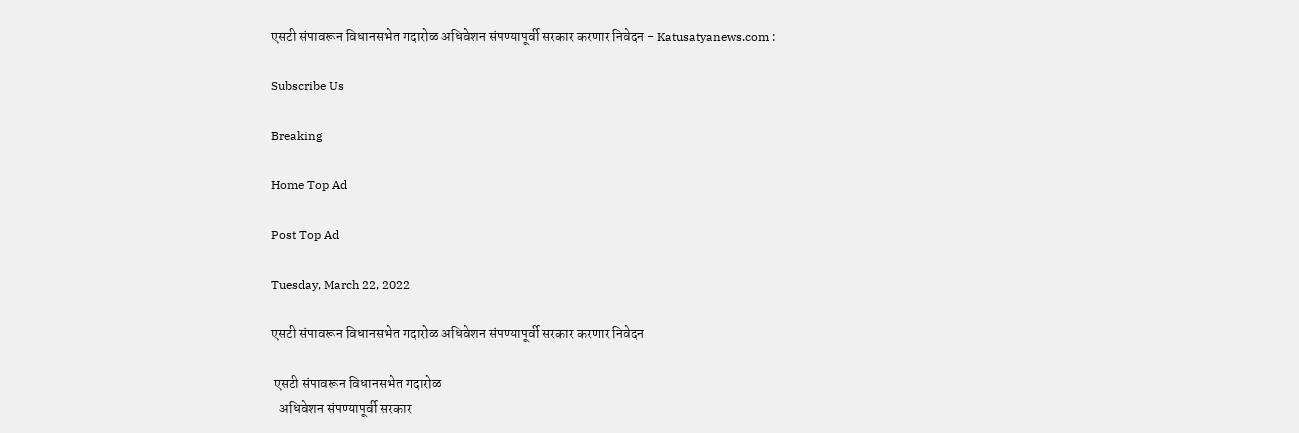एसटी संपावरून विधानसभेत गदारोळ अधिवेशन संपण्यापूर्वी सरकार करणार निवेदन - Katusatyanews.com :

Subscribe Us

Breaking

Home Top Ad

Post Top Ad

Tuesday, March 22, 2022

एसटी संपावरून विधानसभेत गदारोळ अधिवेशन संपण्यापूर्वी सरकार करणार निवेदन

 एसटी संपावरून विधानसभेत गदारोळ
   अधिवेशन संपण्यापूर्वी सरकार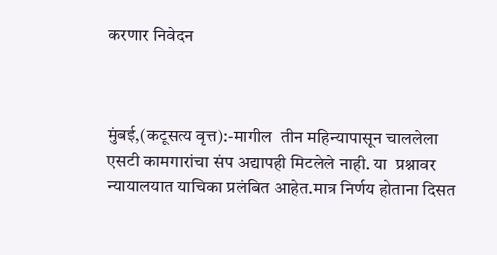करणार निवेदन



मुंबई,(कटूसत्य वृत्त):-मागील  तीन महिन्यापासून चाललेला एसटी कामगारांचा संप अद्यापही मिटलेले नाही. या  प्रश्नावर न्यायालयात याचिका प्रलंबित आहेत.मात्र निर्णय होताना दिसत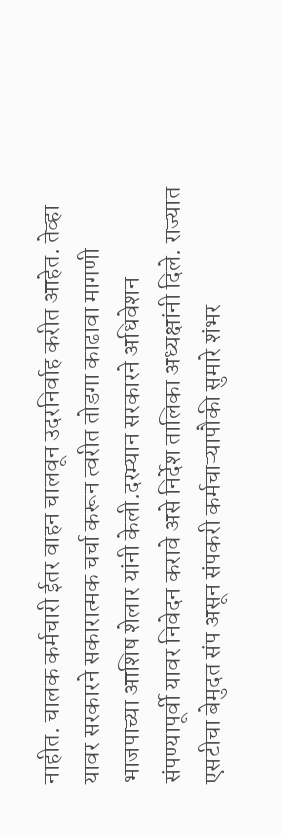नाहीत. चालक कर्मचारी ईतर वाहन चालवून उदरनिर्वाह करीत आहेत. तेव्हा यावर सरकारने सकारात्मक चर्चा करून त्वरीत तोडगा काढावा मागणी भाजपाच्या आशिष शेलार यांनी केली.दरम्यान सरकारने अधिवेशन संपण्यापूर्वी यावर निवेदन करावे असे निर्देश तालिका अध्यक्षांनी दिले. राज्यात एसटीचा बेमुदत संप असून संपकरी कर्मचाऱ्यापौकी सुमारे शंभर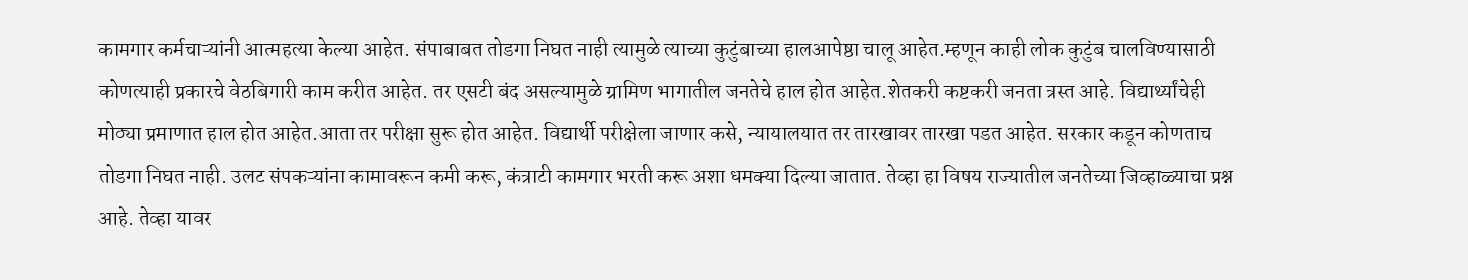कामगार कर्मचाऱ्यांनी आत्महत्या केल्या आहेत. संपाबाबत तोडगा निघत नाही त्यामुळे त्याच्या कुटुंबाच्या हालआपेष्ठा चालू आहेत.म्हणून काही लोक कुटुंब चालविण्यासाठी कोणत्याही प्रकारचे वेठबिगारी काम करीत आहेत. तर एसटी बंद असल्यामुळे ग्रामिण भागातील जनतेचे हाल होत आहेत.शेतकरी कष्टकरी जनता त्रस्त आहे. विद्यार्थ्यांचेही मोठ्या प्रमाणात हाल होत आहेत.आता तर परीक्षा सुरू होत आहेत. विद्यार्थी परीक्षेला जाणार कसे, न्यायालयात तर तारखावर तारखा पडत आहेत. सरकार कडून कोणताच तोडगा निघत नाही. उलट संपकऱ्यांना कामावरून कमी करू, कंत्राटी कामगार भरती करू अशा धमक्या दिल्या जातात. तेव्हा हा विषय राज्यातील जनतेच्या जिव्हाळ्याचा प्रश्न आहे. तेव्हा यावर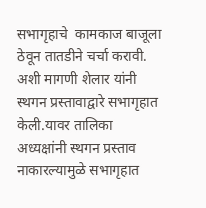सभागृहाचे  कामकाज बाजूला ठेवून तातडीने चर्चा करावी. अशी मागणी शेलार यांनी स्थगन प्रस्तावाद्वारे सभागृहात केली.यावर तालिका अध्यक्षांनी स्थगन प्रस्ताव नाकारल्यामुळे सभागृहात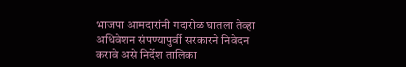भाजपा आमदारांनी गदारोळ घातला तेव्हा अधिवेशन संपण्यापुर्वी सरकारने निवेदन करावे असे निर्देश तालिका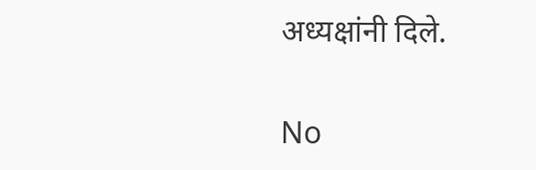अध्यक्षांनी दिले.


No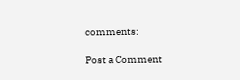comments:

Post a Comment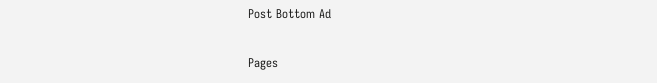Post Bottom Ad

Pages